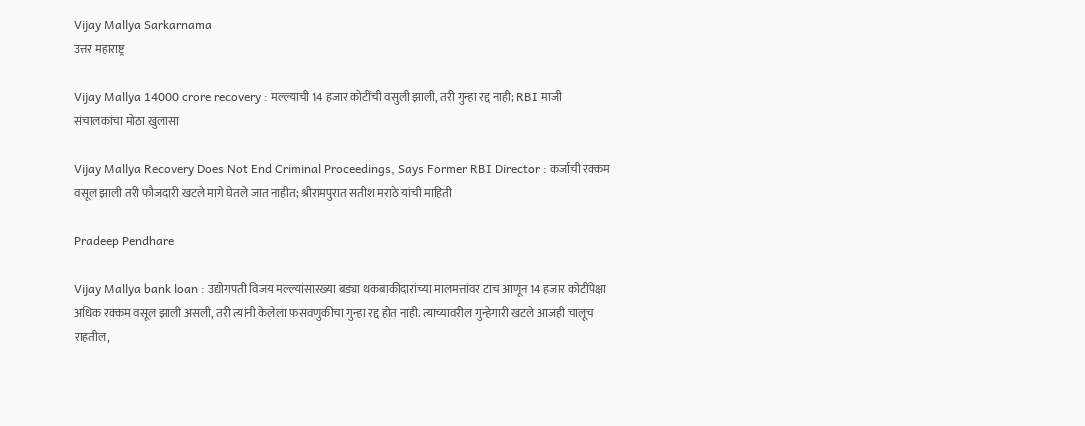Vijay Mallya Sarkarnama
उत्तर महाराष्ट्र

Vijay Mallya 14000 crore recovery : मल्ल्याची 14 हजार कोटींची वसुली झाली, तरी गुन्हा रद्द नाही; RBI माजी संचालकांचा मोठा खुलासा

Vijay Mallya Recovery Does Not End Criminal Proceedings, Says Former RBI Director : कर्जाची रक्कम वसूल झाली तरी फौजदारी खटले मागे घेतले जात नाहीत; श्रीरामपुरात सतीश मराठे यांची माहिती

Pradeep Pendhare

Vijay Mallya bank loan : उद्योगपती विजय मल्ल्यांसारख्या बड्या थकबाकीदारांच्या मालमत्तांवर टाच आणून 14 हजार कोटींपेक्षा अधिक रक्कम वसूल झाली असली, तरी त्यांनी केलेला फसवणुकीचा गुन्हा रद्द होत नाही. त्याच्यावरील गुन्हेगारी खटले आजही चालूच राहतील,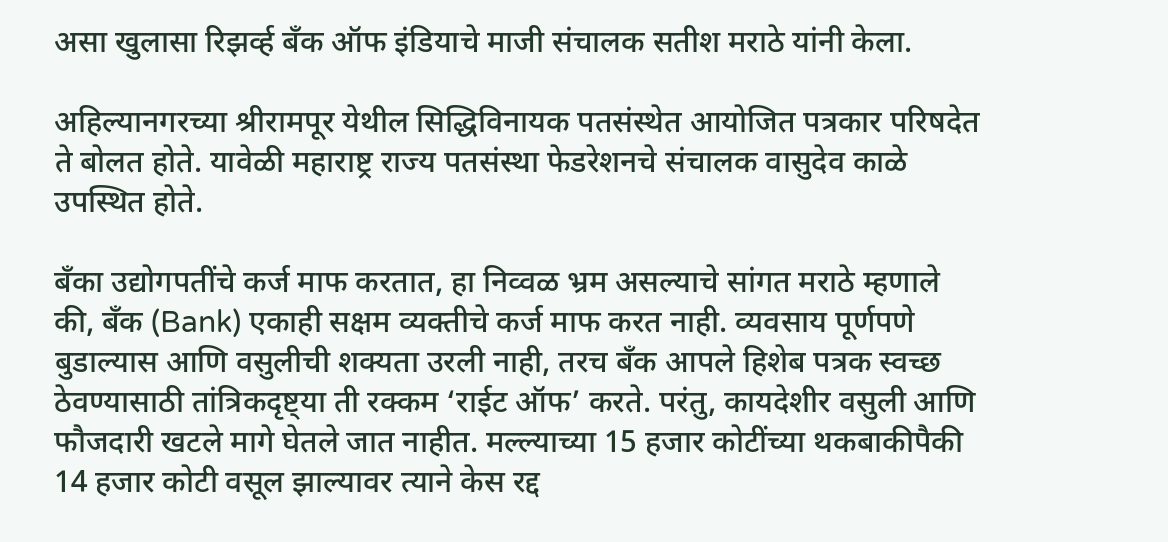असा खुलासा रिझर्व्ह बँक ऑफ इंडियाचे माजी संचालक सतीश मराठे यांनी केला.

अहिल्यानगरच्या श्रीरामपूर येथील सिद्धिविनायक पतसंस्थेत आयोजित पत्रकार परिषदेत ते बोलत होते. यावेळी महाराष्ट्र राज्य पतसंस्था फेडरेशनचे संचालक वासुदेव काळे उपस्थित होते.

बँका उद्योगपतींचे कर्ज माफ करतात, हा निव्वळ भ्रम असल्याचे सांगत मराठे म्हणाले की, बँक (Bank) एकाही सक्षम व्यक्तीचे कर्ज माफ करत नाही. व्यवसाय पूर्णपणे बुडाल्यास आणि वसुलीची शक्यता उरली नाही, तरच बँक आपले हिशेब पत्रक स्वच्छ ठेवण्यासाठी तांत्रिकदृष्ट्या ती रक्कम ‘राईट ऑफ’ करते. परंतु, कायदेशीर वसुली आणि फौजदारी खटले मागे घेतले जात नाहीत. मल्ल्याच्या 15 हजार कोटींच्या थकबाकीपैकी 14 हजार कोटी वसूल झाल्यावर त्याने केस रद्द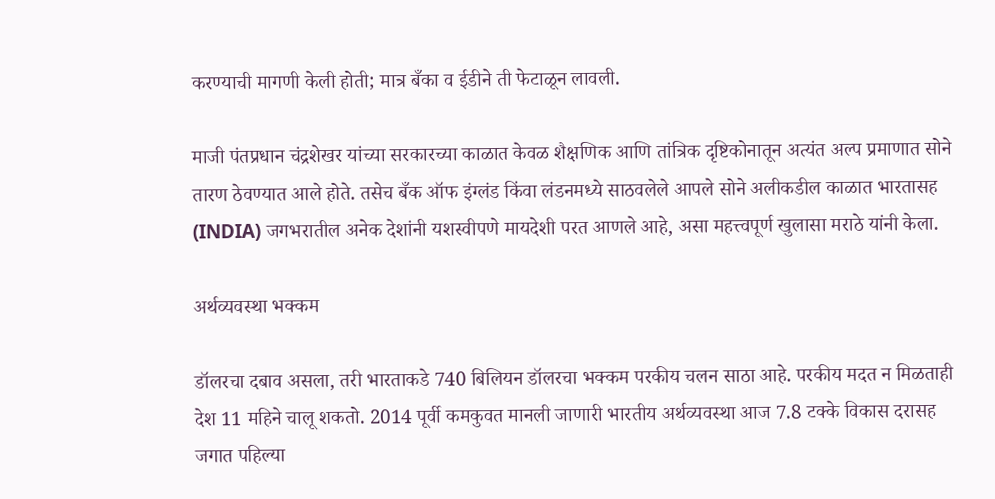करण्याची मागणी केली होती; मात्र बँका व ईडीने ती फेटाळून लावली.

माजी पंतप्रधान चंद्रशेखर यांच्या सरकारच्या काळात केवळ शैक्षणिक आणि तांत्रिक दृष्टिकोनातून अत्यंत अल्प प्रमाणात सोने तारण ठेवण्यात आले होते. तसेच बँक ऑफ इंग्लंड किंवा लंडनमध्ये साठवलेले आपले सोने अलीकडील काळात भारतासह (INDIA) जगभरातील अनेक देशांनी यशस्वीपणे मायदेशी परत आणले आहे, असा महत्त्वपूर्ण खुलासा मराठे यांनी केला.

अर्थव्यवस्था भक्कम

डॉलरचा दबाव असला, तरी भारताकडे 740 बिलियन डॉलरचा भक्कम परकीय चलन साठा आहे. परकीय मदत न मिळताही देश 11 महिने चालू शकतो. 2014 पूर्वी कमकुवत मानली जाणारी भारतीय अर्थव्यवस्था आज 7.8 टक्के विकास दरासह जगात पहिल्या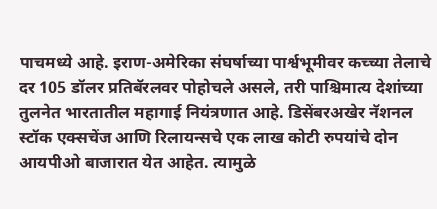पाचमध्ये आहे. इराण-अमेरिका संघर्षाच्या पार्श्वभूमीवर कच्च्या तेलाचे दर 105 डॉलर प्रतिबॅरलवर पोहोचले असले, तरी पाश्चिमात्य देशांच्या तुलनेत भारतातील महागाई नियंत्रणात आहे. डिसेंबरअखेर नॅशनल स्टॉक एक्सचेंज आणि रिलायन्सचे एक लाख कोटी रुपयांचे दोन आयपीओ बाजारात येत आहेत. त्यामुळे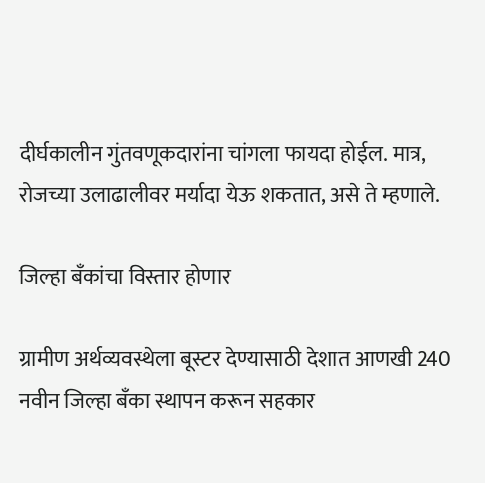दीर्घकालीन गुंतवणूकदारांना चांगला फायदा होईल. मात्र, रोजच्या उलाढालीवर मर्यादा येऊ शकतात, असे ते म्हणाले.

जिल्हा बँकांचा विस्तार होणार

ग्रामीण अर्थव्यवस्थेला बूस्टर देण्यासाठी देशात आणखी 240 नवीन जिल्हा बँका स्थापन करून सहकार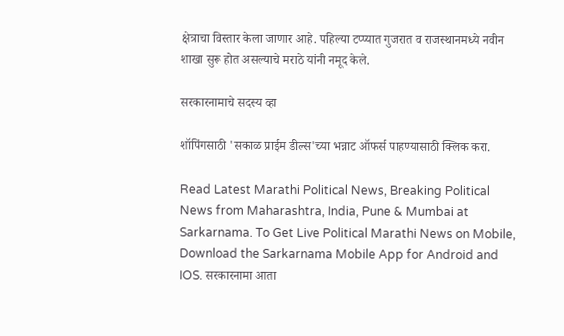क्षेत्राचा विस्तार केला जाणार आहे. पहिल्या टप्प्यात गुजरात व राजस्थानमध्ये नवीन शाखा सुरू होत असल्याचे मराठे यांनी नमूद केले.

सरकारनामाचे सदस्य व्हा

शॉपिंगसाठी 'सकाळ प्राईम डील्स'च्या भन्नाट ऑफर्स पाहण्यासाठी क्लिक करा.

Read Latest Marathi Political News, Breaking Political News from Maharashtra, India, Pune & Mumbai at Sarkarnama. To Get Live Political Marathi News on Mobile, Download the Sarkarnama Mobile App for Android and IOS. सरकारनामा आता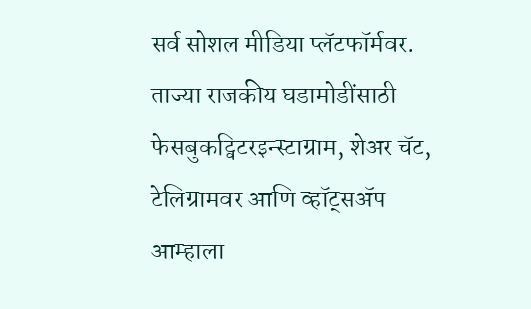सर्व सोशल मीडिया प्लॅटफॉर्मवर. ताज्या राजकीय घडामोडींसाठी फेसबुकट्विटरइन्स्टाग्राम, शेअर चॅट, टेलिग्रामवर आणि व्हॉट्सॲप आम्हाला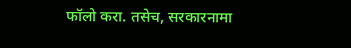फॉलो करा. तसेच, सरकारनामा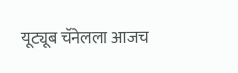यूट्यूब चॅनेलला आजच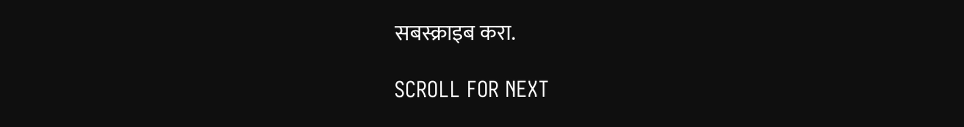सबस्क्राइब करा.

SCROLL FOR NEXT